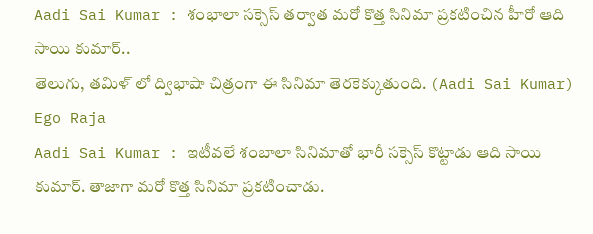Aadi Sai Kumar : శంభాలా సక్సెస్ తర్వాత మరో కొత్త సినిమా ప్రకటించిన హీరో ఆది సాయి కుమార్..
తెలుగు, తమిళ్ లో ద్విభాషా చిత్రంగా ఈ సినిమా తెరకెక్కుతుంది. (Aadi Sai Kumar)
Ego Raja
Aadi Sai Kumar : ఇటీవలే శంబాలా సినిమాతో భారీ సక్సెస్ కొట్టాడు ఆది సాయి కుమార్. తాజాగా మరో కొత్త సినిమా ప్రకటించాడు.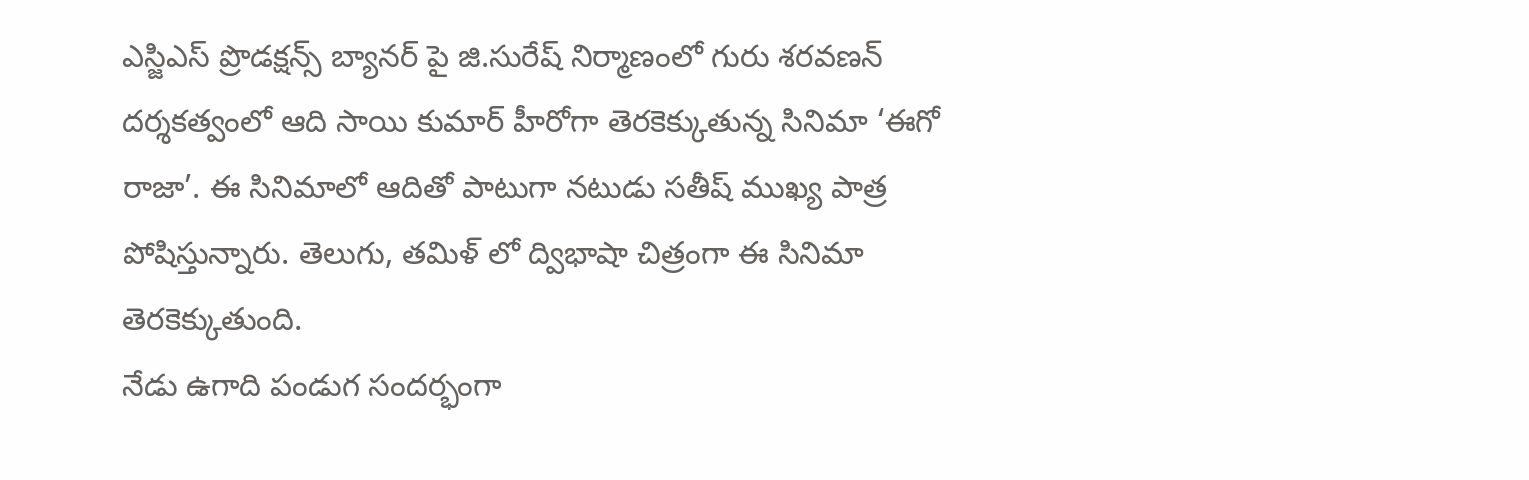ఎస్జిఎస్ ప్రొడక్షన్స్ బ్యానర్ పై జి.సురేష్ నిర్మాణంలో గురు శరవణన్ దర్శకత్వంలో ఆది సాయి కుమార్ హీరోగా తెరకెక్కుతున్న సినిమా ‘ఈగో రాజా’. ఈ సినిమాలో ఆదితో పాటుగా నటుడు సతీష్ ముఖ్య పాత్ర పోషిస్తున్నారు. తెలుగు, తమిళ్ లో ద్విభాషా చిత్రంగా ఈ సినిమా తెరకెక్కుతుంది.
నేడు ఉగాది పండుగ సందర్భంగా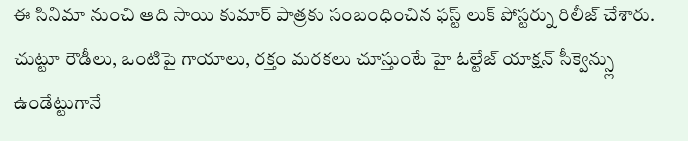ఈ సినిమా నుంచి ఆది సాయి కుమార్ పాత్రకు సంబంధించిన ఫస్ట్ లుక్ పోస్టర్ను రిలీజ్ చేశారు. చుట్టూ రౌడీలు, ఒంటిపై గాయాలు, రక్తం మరకలు చూస్తుంటే హై ఓల్టేజ్ యాక్షన్ సీక్వెన్స్లు ఉండేట్టుగానే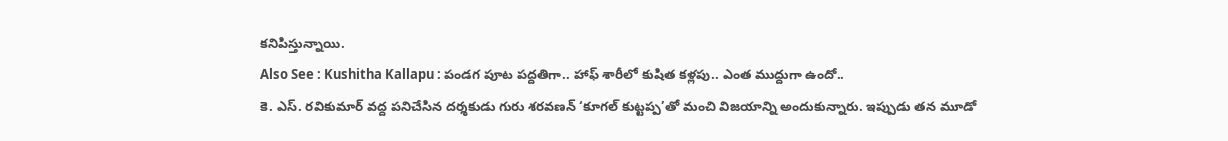కనిపిస్తున్నాయి.
Also See : Kushitha Kallapu : పండగ పూట పద్దతిగా.. హాఫ్ శారీలో కుషిత కళ్లపు.. ఎంత ముద్దుగా ఉందో..
కె. ఎస్. రవికుమార్ వద్ద పనిచేసిన దర్శకుడు గురు శరవణన్ ‘కూగల్ కుట్టప్ప’తో మంచి విజయాన్ని అందుకున్నారు. ఇప్పుడు తన మూడో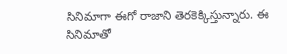సినిమాగా ఈగో రాజాని తెరకెక్కిస్తున్నారు. ఈ సినిమాతో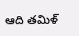ఆది తమిళ్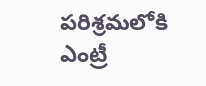పరిశ్రమలోకి ఎంట్రీ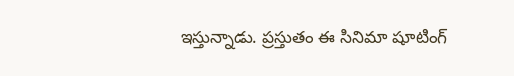ఇస్తున్నాడు. ప్రస్తుతం ఈ సినిమా షూటింగ్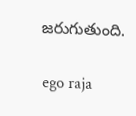జరుగుతుంది.

ego raja